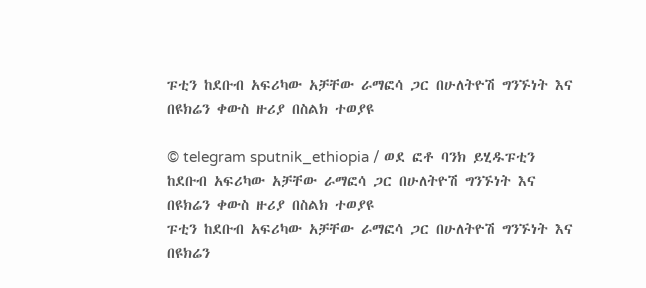ፑቲን ከደቡብ አፍሪካው አቻቸው ራማፎሳ ጋር በሁለትዮሽ ግንኙነት እና በዩክሬን ቀውስ ዙሪያ በስልክ ተወያዩ

© telegram sputnik_ethiopia / ወደ ፎቶ ባንክ ይሂዱፑቲን ከደቡብ አፍሪካው አቻቸው ራማፎሳ ጋር በሁለትዮሽ ግንኙነት እና በዩክሬን ቀውስ ዙሪያ በስልክ ተወያዩ
ፑቲን ከደቡብ አፍሪካው አቻቸው ራማፎሳ ጋር በሁለትዮሽ ግንኙነት እና በዩክሬን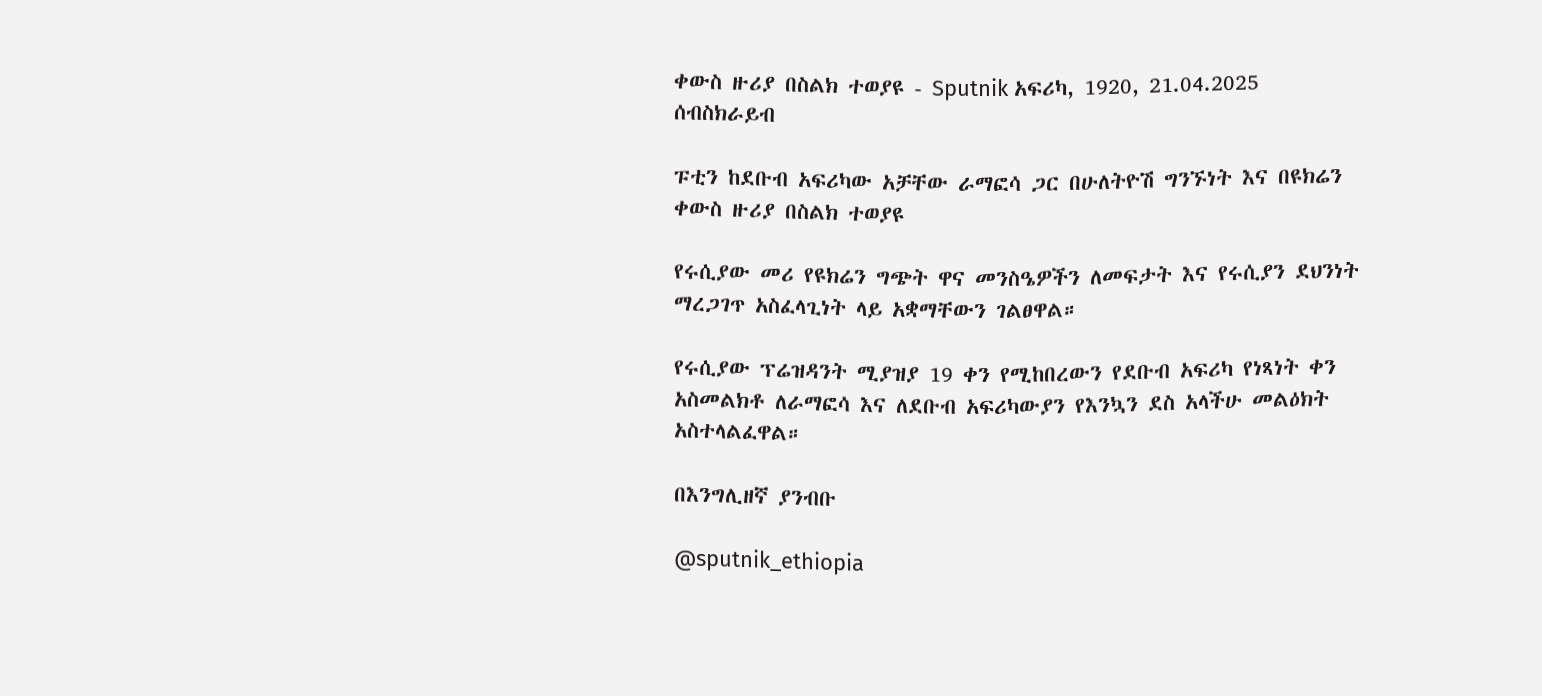ቀውስ ዙሪያ በስልክ ተወያዩ - Sputnik አፍሪካ, 1920, 21.04.2025
ሰብስክራይብ

ፑቲን ከደቡብ አፍሪካው አቻቸው ራማፎሳ ጋር በሁለትዮሽ ግንኙነት እና በዩክሬን ቀውስ ዙሪያ በስልክ ተወያዩ

የሩሲያው መሪ የዩክሬን ግጭት ዋና መንስዔዎችን ለመፍታት እና የሩሲያን ደህንነት ማረጋገጥ አስፈላጊነት ላይ አቋማቸውን ገልፀዋል።

የሩሲያው ፕሬዝዳንት ሚያዝያ 19 ቀን የሚከበረውን የደቡብ አፍሪካ የነጻነት ቀን አስመልክቶ ለራማፎሳ እና ለደቡብ አፍሪካውያን የእንኳን ደስ አላችሁ መልዕክት አስተላልፈዋል።

በእንግሊዘኛ ያንብቡ

@sputnik_ethiopia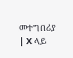መተግበሪያ | X ላይ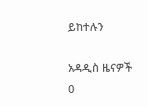ይከተሉን

አዳዲስ ዜናዎች
0